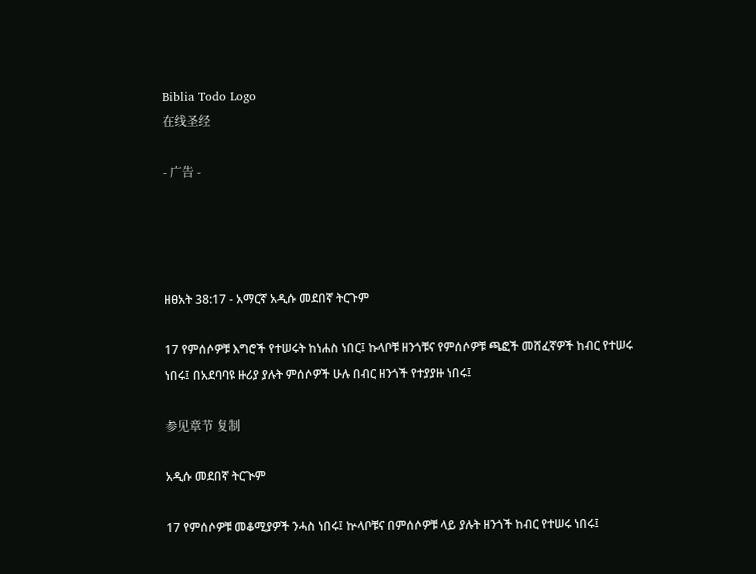Biblia Todo Logo
在线圣经

- 广告 -




ዘፀአት 38:17 - አማርኛ አዲሱ መደበኛ ትርጉም

17 የምሰሶዎቹ እግሮች የተሠሩት ከነሐስ ነበር፤ ኩላቦቹ ዘንጎቹና የምሰሶዎቹ ጫፎች መሸፈኛዎች ከብር የተሠሩ ነበሩ፤ በአደባባዩ ዙሪያ ያሉት ምሰሶዎች ሁሉ በብር ዘንጎች የተያያዙ ነበሩ፤

参见章节 复制

አዲሱ መደበኛ ትርጒም

17 የምሰሶዎቹ መቆሚያዎች ንሓስ ነበሩ፤ ኵላቦቹና በምሰሶዎቹ ላይ ያሉት ዘንጎች ከብር የተሠሩ ነበሩ፤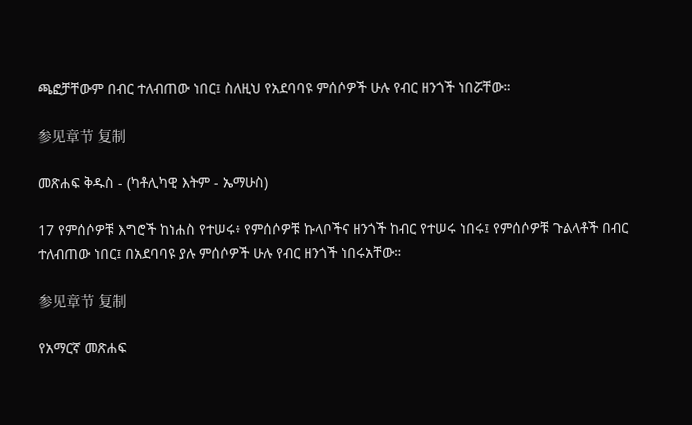ጫፎቻቸውም በብር ተለብጠው ነበር፤ ስለዚህ የአደባባዩ ምሰሶዎች ሁሉ የብር ዘንጎች ነበሯቸው።

参见章节 复制

መጽሐፍ ቅዱስ - (ካቶሊካዊ እትም - ኤማሁስ)

17 የምሰሶዎቹ እግሮች ከነሐስ የተሠሩ፥ የምሰሶዎቹ ኩላቦችና ዘንጎች ከብር የተሠሩ ነበሩ፤ የምሰሶዎቹ ጉልላቶች በብር ተለብጠው ነበር፤ በአደባባዩ ያሉ ምሰሶዎች ሁሉ የብር ዘንጎች ነበሩአቸው።

参见章节 复制

የአማርኛ መጽሐፍ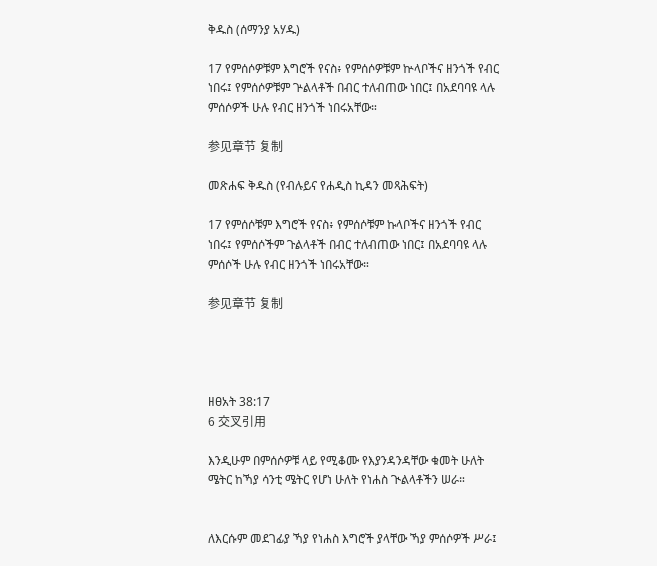ቅዱስ (ሰማንያ አሃዱ)

17 የምሰሶዎቹም እግሮች የናስ፥ የምሰሶዎቹም ኵላቦችና ዘንጎች የብር ነበሩ፤ የምሰሶዎቹም ጕልላቶች በብር ተለብጠው ነበር፤ በአደባባዩ ላሉ ምሰሶዎች ሁሉ የብር ዘንጎች ነበሩአቸው።

参见章节 复制

መጽሐፍ ቅዱስ (የብሉይና የሐዲስ ኪዳን መጻሕፍት)

17 የምሰሶቹም እግሮች የናስ፥ የምሰሶቹም ኩላቦችና ዘንጎች የብር ነበሩ፤ የምሰሶችም ጉልላቶች በብር ተለብጠው ነበር፤ በአደባባዩ ላሉ ምሰሶች ሁሉ የብር ዘንጎች ነበሩአቸው።

参见章节 复制




ዘፀአት 38:17
6 交叉引用

እንዲሁም በምሰሶዎቹ ላይ የሚቆሙ የእያንዳንዳቸው ቁመት ሁለት ሜትር ከኻያ ሳንቲ ሜትር የሆነ ሁለት የነሐስ ጒልላቶችን ሠራ።


ለእርሱም መደገፊያ ኻያ የነሐስ እግሮች ያላቸው ኻያ ምሰሶዎች ሥራ፤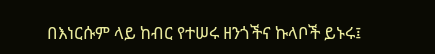በእነርሱም ላይ ከብር የተሠሩ ዘንጎችና ኩላቦች ይኑሩ፤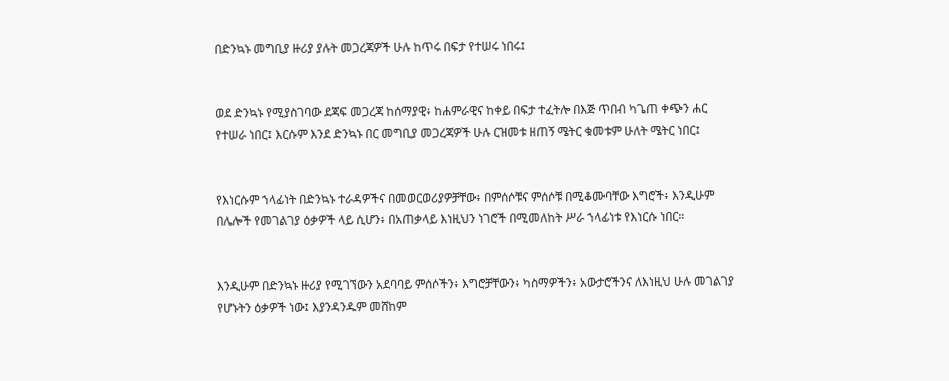በድንኳኑ መግቢያ ዙሪያ ያሉት መጋረጃዎች ሁሉ ከጥሩ በፍታ የተሠሩ ነበሩ፤


ወደ ድንኳኑ የሚያስገባው ደጃፍ መጋረጃ ከሰማያዊ፥ ከሐምራዊና ከቀይ በፍታ ተፈትሎ በእጅ ጥበብ ካጌጠ ቀጭን ሐር የተሠራ ነበር፤ እርሱም እንደ ድንኳኑ በር መግቢያ መጋረጃዎች ሁሉ ርዝመቱ ዘጠኝ ሜትር ቁመቱም ሁለት ሜትር ነበር፤


የእነርሱም ኀላፊነት በድንኳኑ ተራዳዎችና በመወርወሪያዎቻቸው፥ በምሰሶቹና ምሰሶቹ በሚቆሙባቸው እግሮች፥ እንዲሁም በሌሎች የመገልገያ ዕቃዎች ላይ ሲሆን፥ በአጠቃላይ እነዚህን ነገሮች በሚመለከት ሥራ ኀላፊነቱ የእነርሱ ነበር።


እንዲሁም በድንኳኑ ዙሪያ የሚገኘውን አደባባይ ምሰሶችን፥ እግሮቻቸውን፥ ካስማዎችን፥ አውታሮችንና ለእነዚህ ሁሉ መገልገያ የሆኑትን ዕቃዎች ነው፤ እያንዳንዱም መሸከም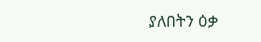ያለበትን ዕቃ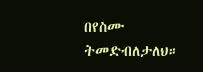በየስሙ ትመድብለታለህ።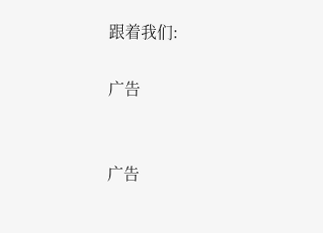跟着我们:

广告


广告